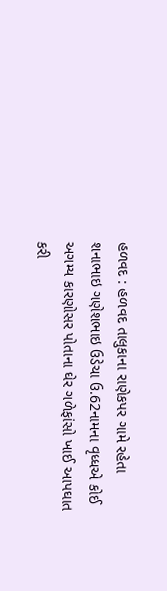હળવદ : હળવદ તાલુકાના રાણેકપર ગામે રહેતા શનાભાઇ ગણેશભાઇ ઉડેચા ઉ.62નામના વૃધ્ધએ કોઈ અગમ્ય કારણોસર પોતાના ઘેર ગળેફાંસો ખાઈ આપઘાત કરી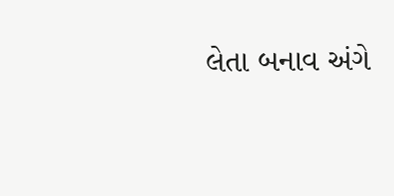લેતા બનાવ અંગે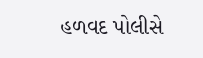હળવદ પોલીસે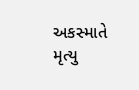અકસ્માતે મૃત્યુ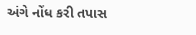અંગે નોંધ કરી તપાસ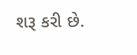શરૂ કરી છે.